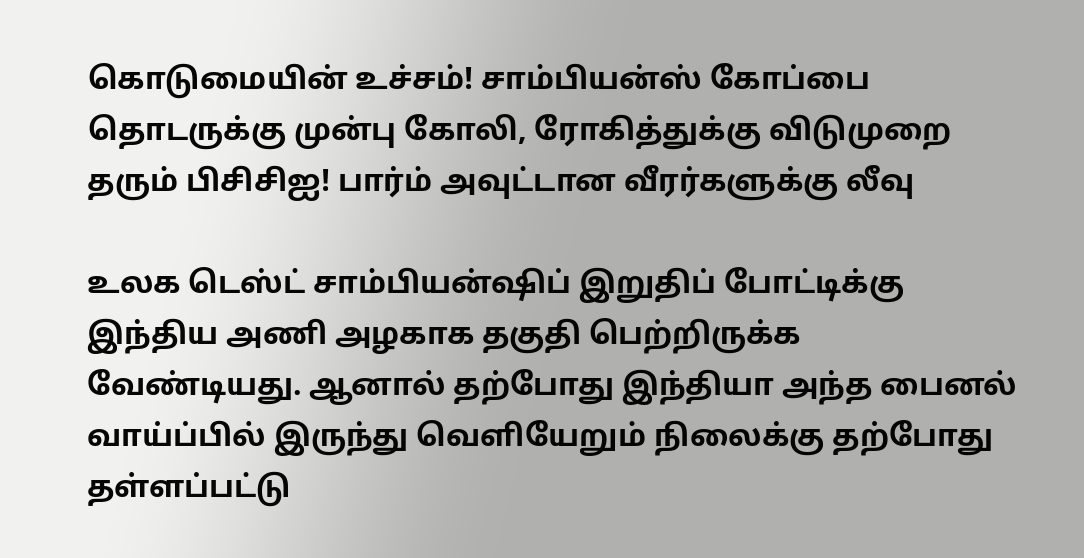கொடுமையின் உச்சம்! சாம்பியன்ஸ் கோப்பை தொடருக்கு முன்பு கோலி, ரோகித்துக்கு விடுமுறை தரும் பிசிசிஐ! பார்ம் அவுட்டான வீரர்களுக்கு லீவு

உலக டெஸ்ட் சாம்பியன்ஷிப் இறுதிப் போட்டிக்கு இந்திய அணி அழகாக தகுதி பெற்றிருக்க வேண்டியது. ஆனால் தற்போது இந்தியா அந்த பைனல் வாய்ப்பில் இருந்து வெளியேறும் நிலைக்கு தற்போது தள்ளப்பட்டு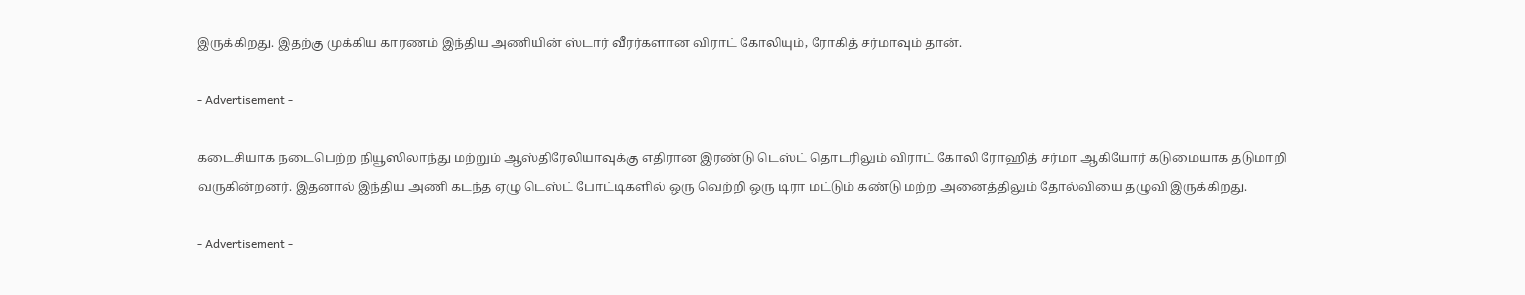இருக்கிறது. இதற்கு முக்கிய காரணம் இந்திய அணியின் ஸ்டார் வீரர்களான விராட் கோலியும், ரோகித் சர்மாவும் தான்.

- Advertisement -

கடைசியாக நடைபெற்ற நியூஸிலாந்து மற்றும் ஆஸ்திரேலியாவுக்கு எதிரான இரண்டு டெஸ்ட் தொடரிலும் விராட் கோலி ரோஹித் சர்மா ஆகியோர் கடுமையாக தடுமாறி வருகின்றனர். இதனால் இந்திய அணி கடந்த ஏழு டெஸ்ட் போட்டிகளில் ஒரு வெற்றி ஒரு டிரா மட்டும் கண்டு மற்ற அனைத்திலும் தோல்வியை தழுவி இருக்கிறது.

- Advertisement -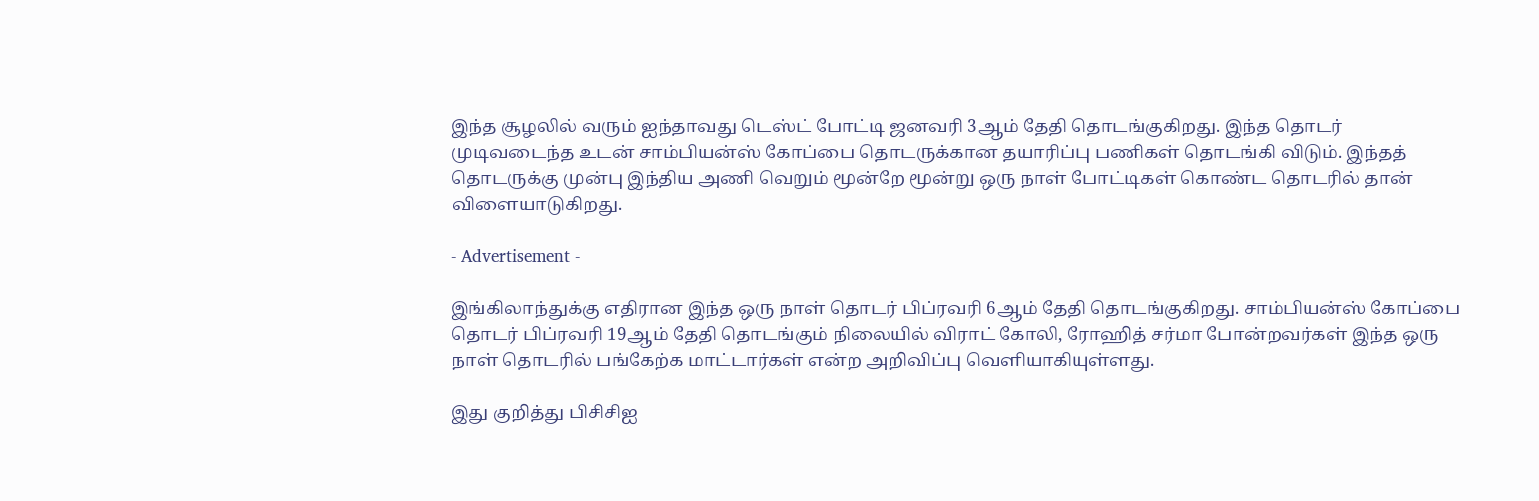இந்த சூழலில் வரும் ஐந்தாவது டெஸ்ட் போட்டி ஜனவரி 3ஆம் தேதி தொடங்குகிறது. இந்த தொடர் முடிவடைந்த உடன் சாம்பியன்ஸ் கோப்பை தொடருக்கான தயாரிப்பு பணிகள் தொடங்கி விடும். இந்தத் தொடருக்கு முன்பு இந்திய அணி வெறும் மூன்றே மூன்று ஒரு நாள் போட்டிகள் கொண்ட தொடரில் தான் விளையாடுகிறது.

- Advertisement -

இங்கிலாந்துக்கு எதிரான இந்த ஒரு நாள் தொடர் பிப்ரவரி 6ஆம் தேதி தொடங்குகிறது. சாம்பியன்ஸ் கோப்பை தொடர் பிப்ரவரி 19ஆம் தேதி தொடங்கும் நிலையில் விராட் கோலி, ரோஹித் சர்மா போன்றவர்கள் இந்த ஒரு நாள் தொடரில் பங்கேற்க மாட்டார்கள் என்ற அறிவிப்பு வெளியாகியுள்ளது.

இது குறித்து பிசிசிஐ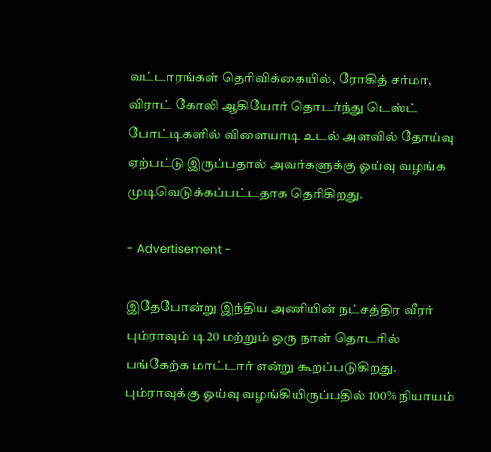வட்டாரங்கள் தெரிவிக்கையில், ரோகித் சர்மா, விராட் கோலி ஆகியோர் தொடர்ந்து டெஸ்ட் போட்டிகளில் விளையாடி உடல் அளவில் தோய்வு ஏற்பட்டு இருப்பதால் அவர்களுக்கு ஓய்வு வழங்க முடிவெடுக்கப்பட்டதாக தெரிகிறது.

- Advertisement -

இதேபோன்று இந்திய அணியின் நட்சத்திர வீரர் பும்ராவும் டி20 மற்றும் ஒரு நாள் தொடரில் பங்கேற்க மாட்டார் என்று கூறப்படுகிறது. பும்ராவுக்கு ஓய்வு வழங்கியிருப்பதில் 100% நியாயம்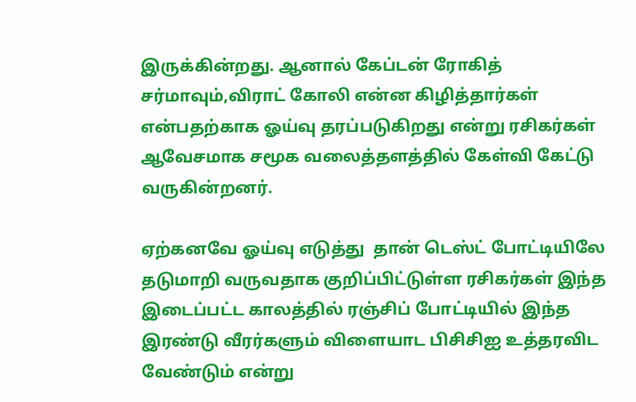இருக்கின்றது. ஆனால் கேப்டன் ரோகித் சர்மாவும்,விராட் கோலி என்ன கிழித்தார்கள் என்பதற்காக ஓய்வு தரப்படுகிறது என்று ரசிகர்கள் ஆவேசமாக சமூக வலைத்தளத்தில் கேள்வி கேட்டு வருகின்றனர்.

ஏற்கனவே ஓய்வு எடுத்து  தான் டெஸ்ட் போட்டியிலே தடுமாறி வருவதாக குறிப்பிட்டுள்ள ரசிகர்கள் இந்த இடைப்பட்ட காலத்தில் ரஞ்சிப் போட்டியில் இந்த இரண்டு வீரர்களும் விளையாட பிசிசிஐ உத்தரவிட வேண்டும் என்று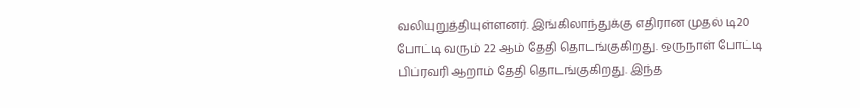வலியுறுத்தியுள்ளனர். இங்கிலாந்துக்கு எதிரான முதல் டி20 போட்டி வரும் 22 ஆம் தேதி தொடங்குகிறது. ஒருநாள் போட்டி பிப்ரவரி ஆறாம் தேதி தொடங்குகிறது. இந்த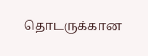தொடருக்கான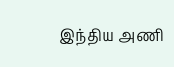இந்திய அணி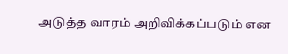அடுத்த வாரம் அறிவிக்கப்படும் என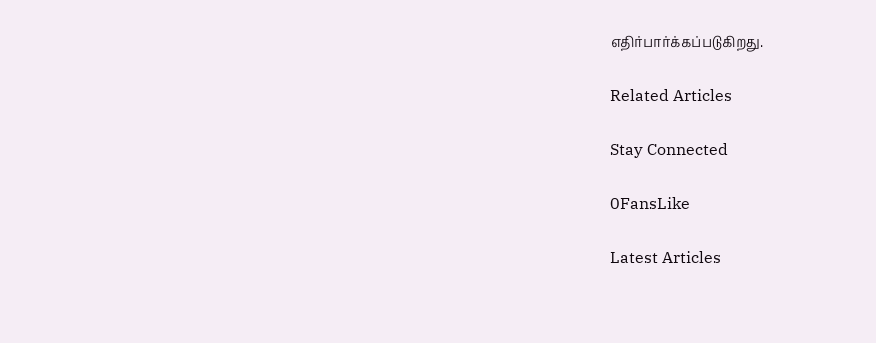எதிர்பார்க்கப்படுகிறது.

Related Articles

Stay Connected

0FansLike

Latest Articles